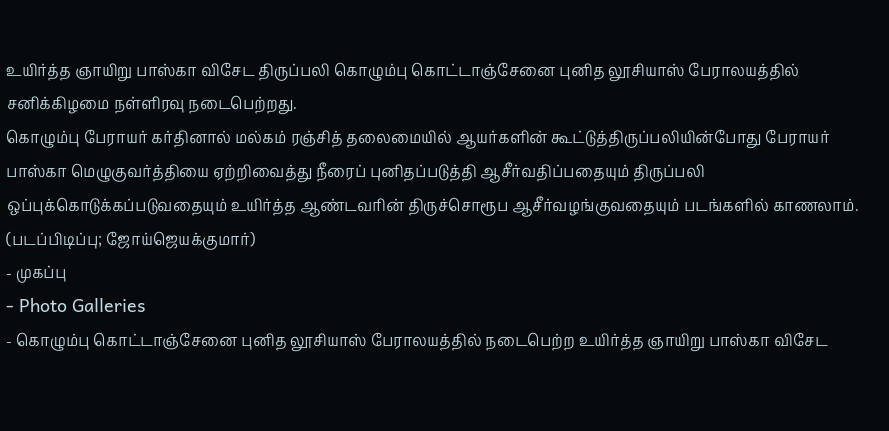உயிர்த்த ஞாயிறு பாஸ்கா விசேட திருப்பலி கொழும்பு கொட்டாஞ்சேனை புனித லூசியாஸ் பேராலயத்தில் சனிக்கிழமை நள்ளிரவு நடைபெற்றது.
கொழும்பு பேராயர் கர்தினால் மல்கம் ரஞ்சித் தலைமையில் ஆயர்களின் கூட்டுத்திருப்பலியின்போது பேராயர் பாஸ்கா மெழுகுவர்த்தியை ஏற்றிவைத்து நீரைப் புனிதப்படுத்தி ஆசீர்வதிப்பதையும் திருப்பலி ஒப்புக்கொடுக்கப்படுவதையும் உயிர்த்த ஆண்டவரின் திருச்சொரூப ஆசீர்வழங்குவதையும் படங்களில் காணலாம்.
(படப்பிடிப்பு; ஜோய்ஜெயக்குமார்)
- முகப்பு
- Photo Galleries
- கொழும்பு கொட்டாஞ்சேனை புனித லூசியாஸ் பேராலயத்தில் நடைபெற்ற உயிர்த்த ஞாயிறு பாஸ்கா விசேட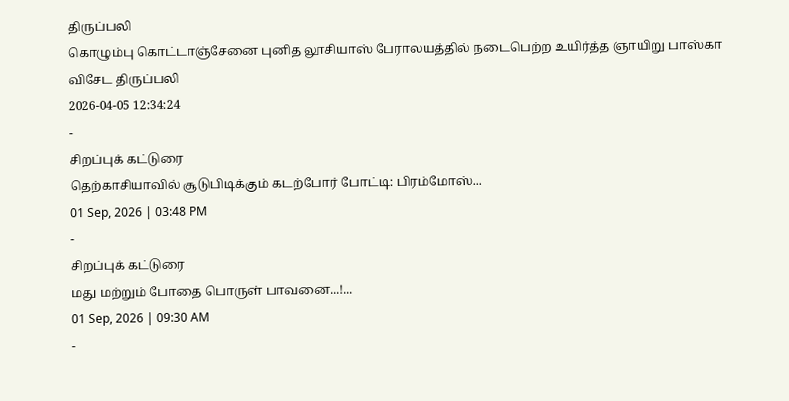திருப்பலி
கொழும்பு கொட்டாஞ்சேனை புனித லூசியாஸ் பேராலயத்தில் நடைபெற்ற உயிர்த்த ஞாயிறு பாஸ்கா விசேட திருப்பலி
2026-04-05 12:34:24
-
சிறப்புக் கட்டுரை
தெற்காசியாவில் சூடுபிடிக்கும் கடற்போர் போட்டி: பிரம்மோஸ்...
01 Sep, 2026 | 03:48 PM
-
சிறப்புக் கட்டுரை
மது மற்றும் போதை பொருள் பாவனை...!...
01 Sep, 2026 | 09:30 AM
-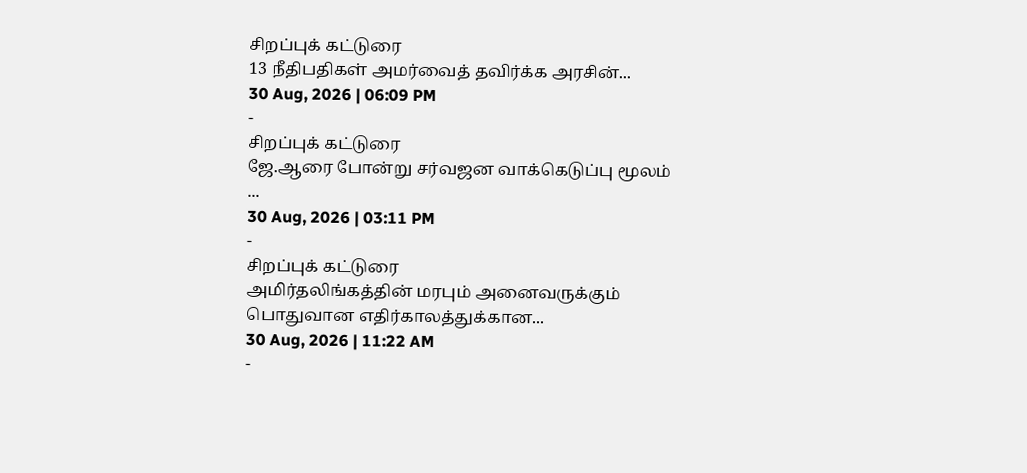சிறப்புக் கட்டுரை
13 நீதிபதிகள் அமர்வைத் தவிர்க்க அரசின்...
30 Aug, 2026 | 06:09 PM
-
சிறப்புக் கட்டுரை
ஜே.ஆரை போன்று சர்வஜன வாக்கெடுப்பு மூலம் ...
30 Aug, 2026 | 03:11 PM
-
சிறப்புக் கட்டுரை
அமிர்தலிங்கத்தின் மரபும் அனைவருக்கும் பொதுவான எதிர்காலத்துக்கான...
30 Aug, 2026 | 11:22 AM
-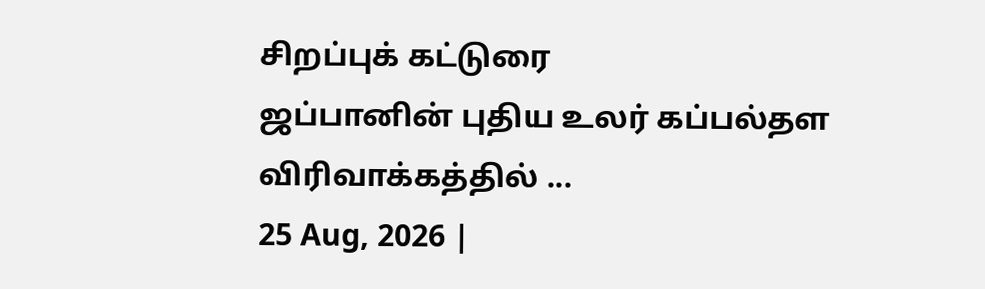சிறப்புக் கட்டுரை
ஜப்பானின் புதிய உலர் கப்பல்தள விரிவாக்கத்தில் ...
25 Aug, 2026 |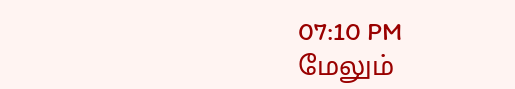07:10 PM
மேலும்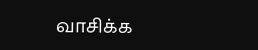வாசிக்க